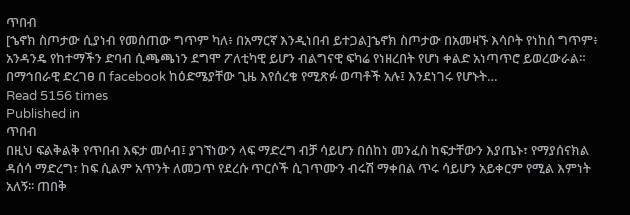ጥበብ
[ኄኖክ ስጦታው ሲያነብ የመሰጠው ግጥም ካለ፥ በአማርኛ እንዲነበብ ይተጋል]ኄኖክ ስጦታው በአመዛኙ እሳቦት የነከሰ ግጥም፥ አንዳንዴ የከተማችን ድባብ ሲጫጫነን ደግሞ ፖለቲካዊ ይሆን ብልግናዊ ፍካሬ የነዘረበት የሆነ ቀልድ አነጣጥሮ ይወረውራል። በማኅበራዊ ድረገፀ በ facebook ከዕድሜያቸው ጊዜ እየሰረቁ የሚጽፉ ወጣቶች አሉ፤ እንደነገሩ የሆኑት…
Read 5156 times
Published in
ጥበብ
በዚህ ፍልቅልቅ የጥበብ እፍታ መሶብ፤ ያገኘነውን ላፍ ማድረግ ብቻ ሳይሆን በሰከነ መንፈስ ከፍታቸውን እያጤኑ፣ የማያሰናክል ዳሰሳ ማድረግ፣ ከፍ ሲልም አጥንት ለመጋጥ የደረሱ ጥርሶች ሲገጥሙን ብሩሽ ማቀበል ጥሩ ሳይሆን አይቀርም የሚል እምነት አለኝ፡፡ ጠበቅ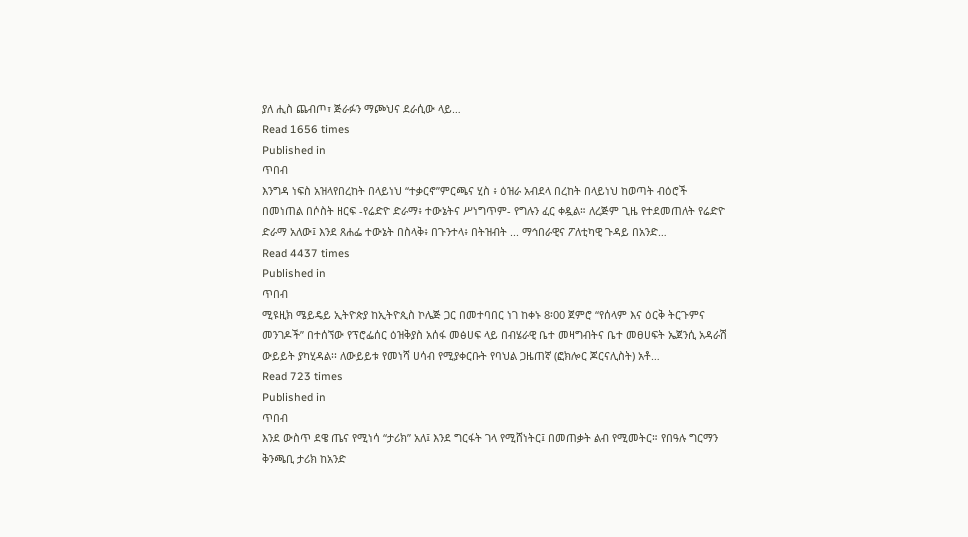ያለ ሒስ ጨብጦ፣ ጅራፉን ማጮህና ደራሲው ላይ…
Read 1656 times
Published in
ጥበብ
እንግዳ ነፍስ አዝላየበረከት በላይነህ “ተቃርኖ”ምርጫና ሂስ ፥ ዕዝራ አብደላ በረከት በላይነህ ከወጣት ብዕሮች በመነጠል በሶስት ዘርፍ -የሬድዮ ድራማ፥ ተውኔትና ሥነግጥም- የግሉን ፈር ቀዷል። ለረጅም ጊዜ የተደመጠለት የሬድዮ ድራማ አለው፤ እንደ ጸሐፌ ተውኔት በስላቅ፥ በጉንተላ፥ በትዝብት ... ማኅበራዊና ፖለቲካዊ ጉዳይ በአንድ…
Read 4437 times
Published in
ጥበብ
ሚዩዚክ ሜይዴይ ኢትዮጵያ ከኢትዮጲስ ኮሌጅ ጋር በመተባበር ነገ ከቀኑ 8፡00 ጀምሮ “የሰላም እና ዕርቅ ትርጉምና መንገዶች” በተሰኘው የፕሮፌሰር ዕዝቅያስ አሰፋ መፅሀፍ ላይ በብሄራዊ ቤተ መዛግብትና ቤተ መፀሀፍት ኤጀንሲ አዳራሽ ውይይት ያካሂዳል፡፡ ለውይይቱ የመነሻ ሀሳብ የሚያቀርቡት የባህል ጋዜጠኛ (ፎክሎር ጆርናሊስት) አቶ…
Read 723 times
Published in
ጥበብ
እንደ ውስጥ ደዌ ጤና የሚነሳ “ታሪክ” አለ፤ እንደ ግርፋት ገላ የሚሸነትር፤ በመጠቃት ልብ የሚመትር። የበዓሉ ግርማን ቅንጫቢ ታሪክ ከአንድ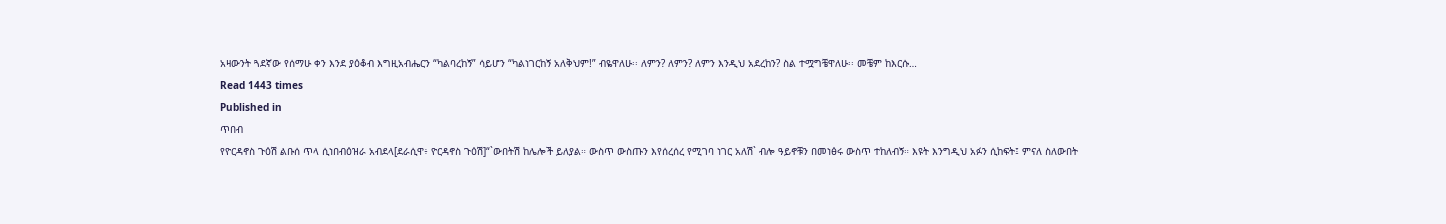አዛውንት ጓደኛው የሰማሁ ቀን እንደ ያዕቆብ እግዚአብሔርን “ካልባረከኝ” ሳይሆን “ካልነገርከኝ አለቅህም!” ብዬዋለሁ፡፡ ለምን? ለምን? ለምን እንዲህ አደረከን? ስል ተሟግቼዋለሁ፡፡ መቼም ከእርሱ…
Read 1443 times
Published in
ጥበብ
የዮርዳኖስ ጉዕሽ ልቡሰ ጥላ ሲነበብዕዝራ አብደላ[ደራሲዋ፥ ዮርዳኖስ ጉዕሽ]“`ውበትሽ ከሌሎች ይለያል። ውስጥ ውስጡን እየሰረሰረ የሚገባ ነገር አለሽ` ብሎ ዓይኖቹን በመነፅሩ ውስጥ ተከለብኝ። እዩት እንግዲህ አፉን ሲከፍት፤ ምናለ ስለውበት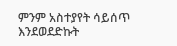ምንም አስተያየት ሳይሰጥ እንደወደድኩት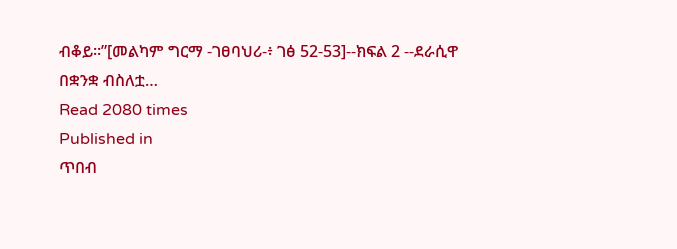ብቆይ።”[መልካም ግርማ -ገፀባህሪ-፥ ገፅ 52-53]--ክፍል 2 --ደራሲዋ በቋንቋ ብስለቷ…
Read 2080 times
Published in
ጥበብ